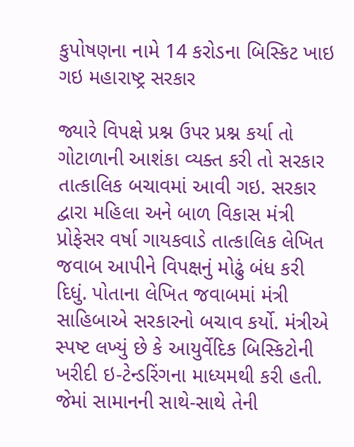કુપોષણના નામે 14 કરોડના બિસ્કિટ ખાઇ ગઇ મહારાષ્ટ્ર સરકાર

જ્યારે વિપક્ષે પ્રશ્ન ઉપર પ્રશ્ન કર્યા તો ગોટાળાની આશંકા વ્યક્ત કરી તો સરકાર તાત્કાલિક બચાવમાં આવી ગઇ. સરકાર દ્વારા મહિલા અને બાળ વિકાસ મંત્રી પ્રોફેસર વર્ષા ગાયકવાડે તાત્કાલિક લેખિત જવાબ આપીને વિપક્ષનું મોઢું બંધ કરી દિધું. પોતાના લેખિત જવાબમાં મંત્રી સાહિબાએ સરકારનો બચાવ કર્યો. મંત્રીએ સ્પષ્ટ લખ્યું છે કે આયુર્વેદિક બિસ્કિટોની ખરીદી ઇ-ટેન્ડરિંગના માધ્યમથી કરી હતી. જેમાં સામાનની સાથે-સાથે તેની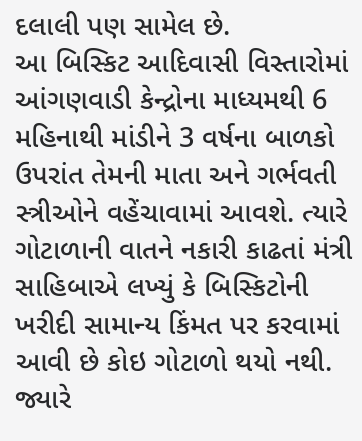દલાલી પણ સામેલ છે.
આ બિસ્કિટ આદિવાસી વિસ્તારોમાં આંગણવાડી કેન્દ્રોના માધ્યમથી 6 મહિનાથી માંડીને 3 વર્ષના બાળકો ઉપરાંત તેમની માતા અને ગર્ભવતી સ્ત્રીઓને વહેંચાવામાં આવશે. ત્યારે ગોટાળાની વાતને નકારી કાઢતાં મંત્રી સાહિબાએ લખ્યું કે બિસ્કિટોની ખરીદી સામાન્ય કિંમત પર કરવામાં આવી છે કોઇ ગોટાળો થયો નથી. જ્યારે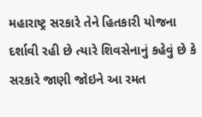મહારાષ્ટ્ર સરકારે તેને હિતકારી યોજના દર્શાવી રહી છે ત્યારે શિવસેનાનું કહેવું છે કે સરકારે જાણી જોઇને આ રમત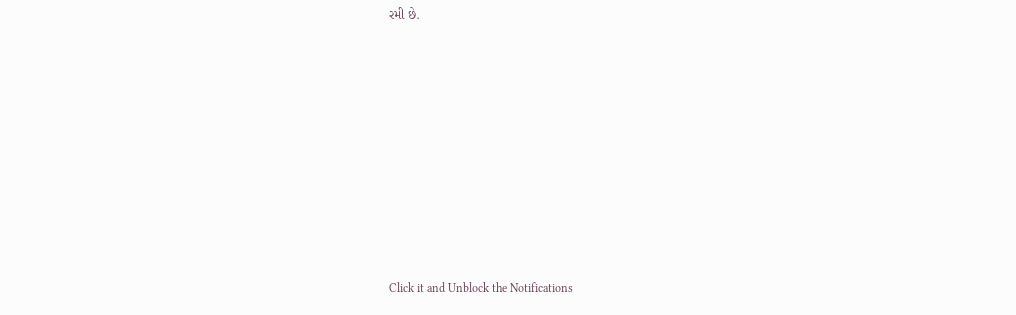રમી છે.












Click it and Unblock the Notifications